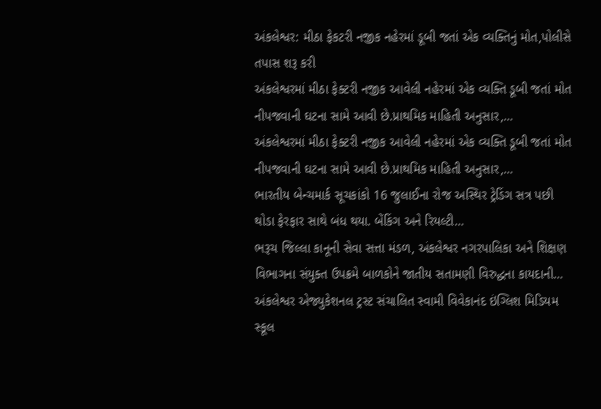અંકલેશ્વર: મીઠા ફેકટરી નજીક નહેરમાં ડૂબી જતાં એક વ્યક્તિનું મોત,પોલીસે તપાસ શરૂ કરી
અંકલેશ્વરમાં મીઠા ફેક્ટરી નજીક આવેલી નહેરમાં એક વ્યક્તિ ડૂબી જતાં મોત નીપજવાની ઘટના સામે આવી છે.પ્રાથમિક માહિતી અનુસાર,…
અંકલેશ્વરમાં મીઠા ફેક્ટરી નજીક આવેલી નહેરમાં એક વ્યક્તિ ડૂબી જતાં મોત નીપજવાની ઘટના સામે આવી છે.પ્રાથમિક માહિતી અનુસાર,…
ભારતીય બેન્ચમાર્ક સૂચકાંકો 16 જુલાઈના રોજ અસ્થિર ટ્રેડિંગ સત્ર પછી થોડા ફેરફાર સાથે બંધ થયા. બેંકિંગ અને રિયલ્ટી…
ભરૂચ જિલ્લા કાનૂની સેવા સત્તા મંડળ, અંકલેશ્વર નગરપાલિકા અને શિક્ષણ વિભાગના સંયુક્ત ઉપક્રમે બાળકોને જાતીય સતામણી વિરુદ્ધના કાયદાની…
અંકલેશ્વર એજ્યુકેશનલ ટ્રસ્ટ સંચાલિત સ્વામી વિવેકાનંદ ઇંગ્લિશ મિડિયમ સ્કૂલ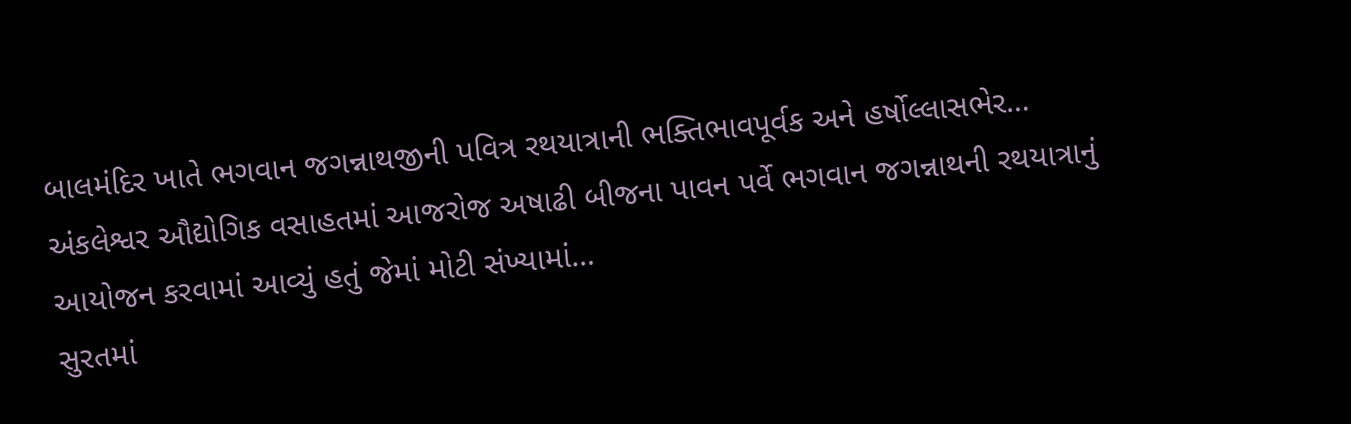બાલમંદિર ખાતે ભગવાન જગન્નાથજીની પવિત્ર રથયાત્રાની ભક્તિભાવપૂર્વક અને હર્ષોલ્લાસભેર…
અંકલેશ્વર ઔદ્યોગિક વસાહતમાં આજરોજ અષાઢી બીજના પાવન પર્વે ભગવાન જગન્નાથની રથયાત્રાનું આયોજન કરવામાં આવ્યું હતું જેમાં મોટી સંખ્યામાં…
સુરતમાં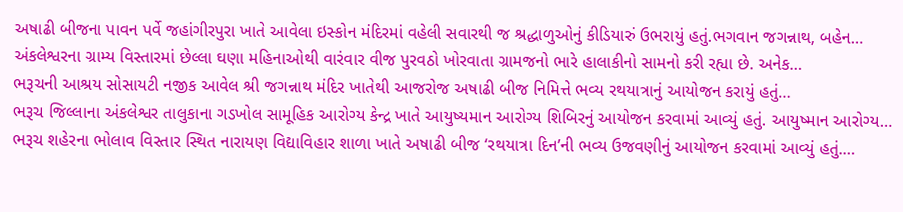અષાઢી બીજના પાવન પર્વે જહાંગીરપુરા ખાતે આવેલા ઇસ્કોન મંદિરમાં વહેલી સવારથી જ શ્રદ્ધાળુઓનું કીડિયારું ઉભરાયું હતું.ભગવાન જગન્નાથ, બહેન…
અંકલેશ્વરના ગ્રામ્ય વિસ્તારમાં છેલ્લા ઘણા મહિનાઓથી વારંવાર વીજ પુરવઠો ખોરવાતા ગ્રામજનો ભારે હાલાકીનો સામનો કરી રહ્યા છે. અનેક…
ભરૂચની આશ્રય સોસાયટી નજીક આવેલ શ્રી જગન્નાથ મંદિર ખાતેથી આજરોજ અષાઢી બીજ નિમિત્તે ભવ્ય રથયાત્રાનું આયોજન કરાયું હતું…
ભરૂચ જિલ્લાના અંકલેશ્વર તાલુકાના ગડખોલ સામૂહિક આરોગ્ય કેન્દ્ર ખાતે આયુષ્યમાન આરોગ્ય શિબિરનું આયોજન કરવામાં આવ્યું હતું. આયુષ્માન આરોગ્ય…
ભરૂચ શહેરના ભોલાવ વિસ્તાર સ્થિત નારાયણ વિદ્યાવિહાર શાળા ખાતે અષાઢી બીજ ‘રથયાત્રા દિન’ની ભવ્ય ઉજવણીનું આયોજન કરવામાં આવ્યું હતું.…